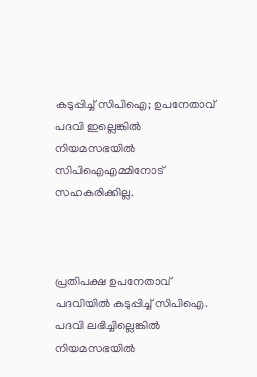കടുപ്പിച്ച് സിപിഐ; ഉപനേതാവ് പദവി ഇല്ലെങ്കില്‍ നിയമസഭയില്‍ സിപിഐഎമ്മിനോട് സഹകരിക്കില്ല.



പ്രതിപക്ഷ ഉപനേതാവ് പദവിയില്‍ കടുപ്പിച്ച് സിപിഐ. പദവി ലഭിച്ചില്ലെങ്കില്‍ നിയമസഭയില്‍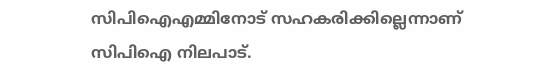സിപിഐഎമ്മിനോട് സഹകരിക്കില്ലെന്നാണ് സിപിഐ നിലപാട്.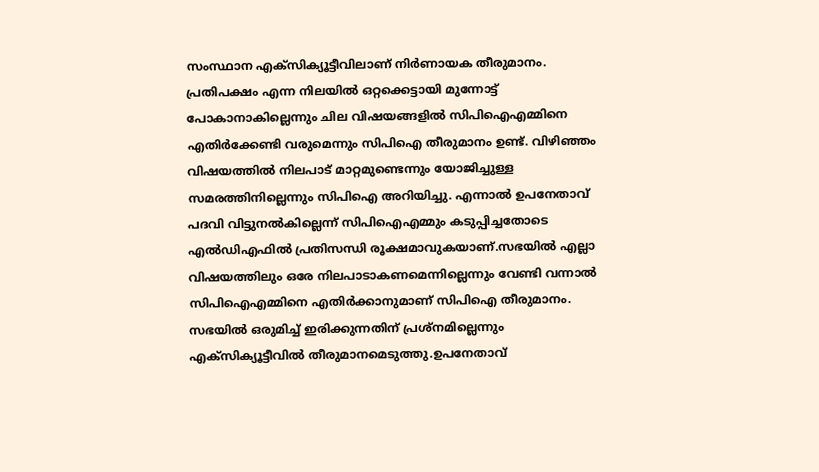സംസ്ഥാന എക്‌സിക്യൂട്ടീവിലാണ് നിര്‍ണായക തീരുമാനം. പ്രതിപക്ഷം എന്ന നിലയില്‍ ഒറ്റക്കെട്ടായി മുന്നോട്ട് പോകാനാകില്ലെന്നും ചില വിഷയങ്ങളില്‍ സിപിഐഎമ്മിനെ എതിര്‍ക്കേണ്ടി വരുമെന്നും സിപിഐ തീരുമാനം ഉണ്ട്. വിഴിഞ്ഞം വിഷയത്തില്‍ നിലപാട് മാറ്റമുണ്ടെന്നും യോജിച്ചുള്ള സമരത്തിനില്ലെന്നും സിപിഐ അറിയിച്ചു. എന്നാല്‍ ഉപനേതാവ് പദവി വിട്ടുനല്‍കില്ലെന്ന് സിപിഐഎമ്മും കടുപ്പിച്ചതോടെ എല്‍ഡിഎഫില്‍ പ്രതിസന്ധി രൂക്ഷമാവുകയാണ്.സഭയില്‍ എല്ലാ വിഷയത്തിലും ഒരേ നിലപാടാകണമെന്നില്ലെന്നും വേണ്ടി വന്നാല്‍ സിപിഐഎമ്മിനെ എതിര്‍ക്കാനുമാണ് സിപിഐ തീരുമാനം. സഭയില്‍ ഒരുമിച്ച് ഇരിക്കുന്നതിന് പ്രശ്‌നമില്ലെന്നും എക്‌സിക്യൂട്ടീവില്‍ തീരുമാനമെടുത്തു.ഉപനേതാവ്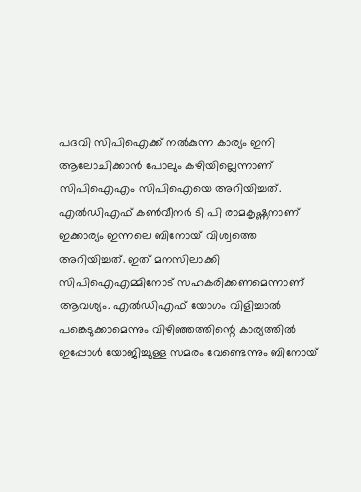പദവി സിപിഐക്ക് നല്‍കുന്ന കാര്യം ഇനി ആലോചിക്കാന്‍ പോലും കഴിയില്ലെന്നാണ് സിപിഐഎം സിപിഐയെ അറിയിച്ചത്. എല്‍ഡിഎഫ് കണ്‍വീനര്‍ ടി പി രാമകൃഷ്ണനാണ് ഇക്കാര്യം ഇന്നലെ ബിനോയ് വിശ്വത്തെ അറിയിച്ചത്. ഇത് മനസിലാക്കി സിപിഐഎമ്മിനോട് സഹകരിക്കണമെന്നാണ് ആവശ്യം. എല്‍ഡിഎഫ് യോഗം വിളിച്ചാല്‍ പങ്കെടുക്കാമെന്നും വിഴിഞ്ഞത്തിന്റെ കാര്യത്തില്‍ ഇപ്പോള്‍ യോജിച്ചുള്ള സമരം വേണ്ടെന്നും ബിനോയ്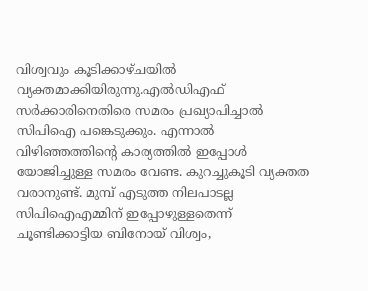വിശ്വവും കൂടിക്കാഴ്ചയില്‍ വ്യക്തമാക്കിയിരുന്നു.എല്‍ഡിഎഫ് സര്‍ക്കാരിനെതിരെ സമരം പ്രഖ്യാപിച്ചാല്‍ സിപിഐ പങ്കെടുക്കും. എന്നാല്‍ വിഴിഞ്ഞത്തിന്റെ കാര്യത്തില്‍ ഇപ്പോള്‍ യോജിച്ചുള്ള സമരം വേണ്ട. കുറച്ചുകൂടി വ്യക്തത വരാനുണ്ട്. മുമ്പ് എടുത്ത നിലപാടല്ല സിപിഐഎമ്മിന് ഇപ്പോഴുള്ളതെന്ന് ചൂണ്ടിക്കാട്ടിയ ബിനോയ് വിശ്വം,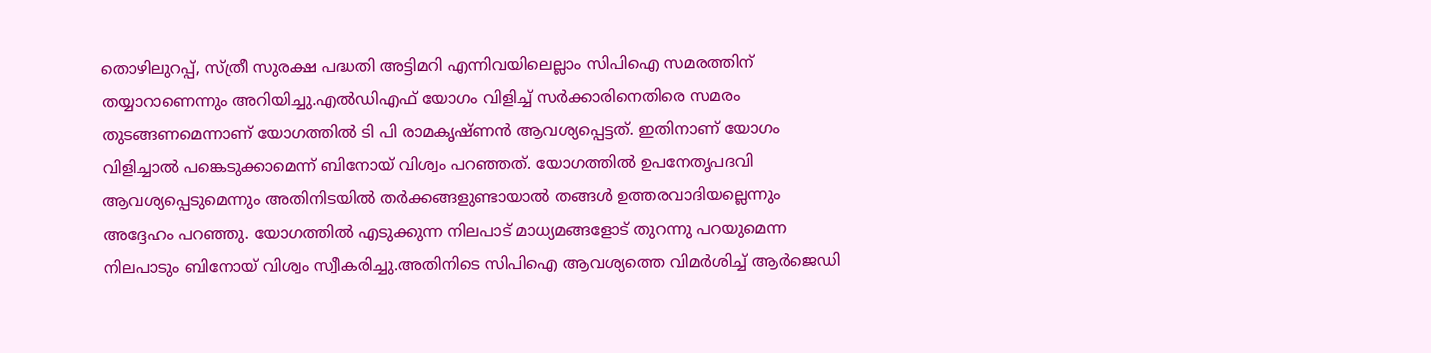തൊഴിലുറപ്പ്, സ്ത്രീ സുരക്ഷ പദ്ധതി അട്ടിമറി എന്നിവയിലെല്ലാം സിപിഐ സമരത്തിന് തയ്യാറാണെന്നും അറിയിച്ചു.എല്‍ഡിഎഫ് യോഗം വിളിച്ച് സര്‍ക്കാരിനെതിരെ സമരം തുടങ്ങണമെന്നാണ് യോഗത്തില്‍ ടി പി രാമകൃഷ്ണന്‍ ആവശ്യപ്പെട്ടത്. ഇതിനാണ് യോഗം വിളിച്ചാല്‍ പങ്കെടുക്കാമെന്ന് ബിനോയ് വിശ്വം പറഞ്ഞത്. യോഗത്തില്‍ ഉപനേതൃപദവി ആവശ്യപ്പെടുമെന്നും അതിനിടയില്‍ തര്‍ക്കങ്ങളുണ്ടായാല്‍ തങ്ങള്‍ ഉത്തരവാദിയല്ലെന്നും അദ്ദേഹം പറഞ്ഞു. യോഗത്തില്‍ എടുക്കുന്ന നിലപാട് മാധ്യമങ്ങളോട് തുറന്നു പറയുമെന്ന നിലപാടും ബിനോയ് വിശ്വം സ്വീകരിച്ചു.അതിനിടെ സിപിഐ ആവശ്യത്തെ വിമര്‍ശിച്ച് ആര്‍ജെഡി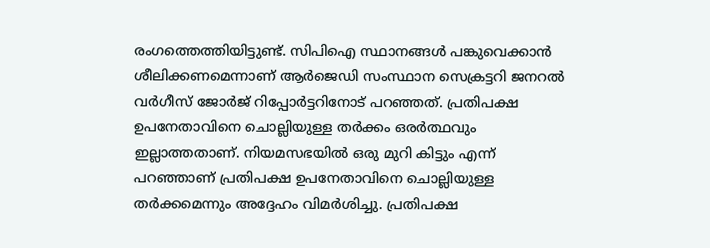രംഗത്തെത്തിയിട്ടുണ്ട്. സിപിഐ സ്ഥാനങ്ങള്‍ പങ്കുവെക്കാന്‍ ശീലിക്കണമെന്നാണ് ആര്‍ജെഡി സംസ്ഥാന സെക്രട്ടറി ജനറല്‍ വര്‍ഗീസ് ജോര്‍ജ് റിപ്പോര്‍ട്ടറിനോട് പറഞ്ഞത്. പ്രതിപക്ഷ ഉപനേതാവിനെ ചൊല്ലിയുള്ള തര്‍ക്കം ഒരര്‍ത്ഥവും ഇല്ലാത്തതാണ്. നിയമസഭയില്‍ ഒരു മുറി കിട്ടും എന്ന് പറഞ്ഞാണ് പ്രതിപക്ഷ ഉപനേതാവിനെ ചൊല്ലിയുള്ള തര്‍ക്കമെന്നും അദ്ദേഹം വിമര്‍ശിച്ചു. പ്രതിപക്ഷ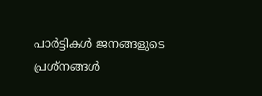പാര്‍ട്ടികള്‍ ജനങ്ങളുടെ പ്രശ്‌നങ്ങള്‍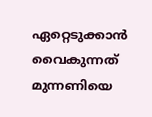ഏറ്റെടുക്കാന്‍ വൈകുന്നത് മുന്നണിയെ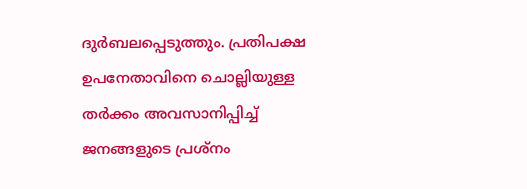ദുര്‍ബലപ്പെടുത്തും. പ്രതിപക്ഷ ഉപനേതാവിനെ ചൊല്ലിയുള്ള തര്‍ക്കം അവസാനിപ്പിച്ച് ജനങ്ങളുടെ പ്രശ്‌നം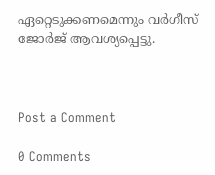ഏറ്റെടുക്കണമെന്നും വര്‍ഗീസ് ജോര്‍ജ് ആവശ്യപ്പെട്ടു.



Post a Comment

0 Comments